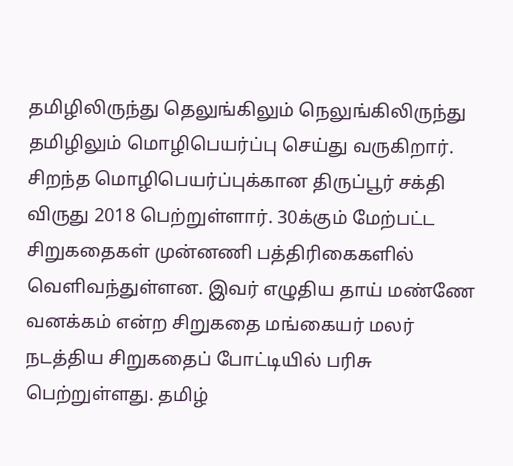தமிழிலிருந்து தெலுங்கிலும் நெலுங்கிலிருந்து தமிழிலும் மொழிபெயர்ப்பு செய்து வருகிறார். சிறந்த மொழிபெயர்ப்புக்கான திருப்பூர் சக்தி விருது 2018 பெற்றுள்ளார். 30க்கும் மேற்பட்ட சிறுகதைகள் முன்னணி பத்திரிகைகளில் வெளிவந்துள்ளன. இவர் எழுதிய தாய் மண்ணே வனக்கம் என்ற சிறுகதை மங்கையர் மலர் நடத்திய சிறுகதைப் போட்டியில் பரிசு பெற்றுள்ளது. தமிழ்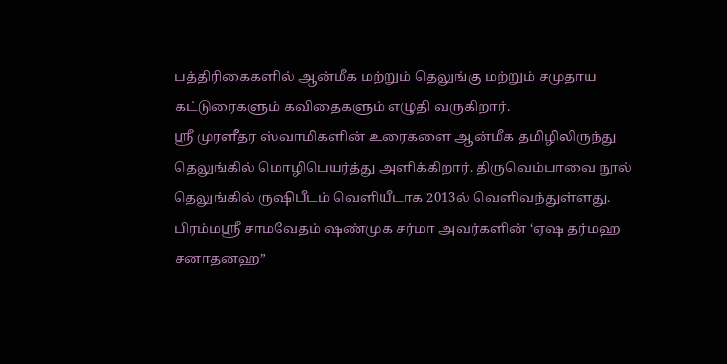பத்திரிகைகளில் ஆன்மீக மற்றும் தெலுங்கு மற்றும் சமுதாய கட்டுரைகளும் கவிதைகளும் எழுதி வருகிறார்.
ஸ்ரீ முரளீதர ஸ்வாமிகளின் உரைகளை ஆன்மீக தமிழிலிருந்து தெலுங்கில் மொழிபெயர்த்து அளிக்கிறார். திருவெம்பாவை நூல் தெலுங்கில் ருஷிபீடம் வெளியீடாக 2013ல் வெளிவந்துள்ளது. பிரம்மஸ்ரீ சாமவேதம் ஷண்முக சர்மா அவர்களின் ‘ஏஷ தர்மஹ சனாதனஹ”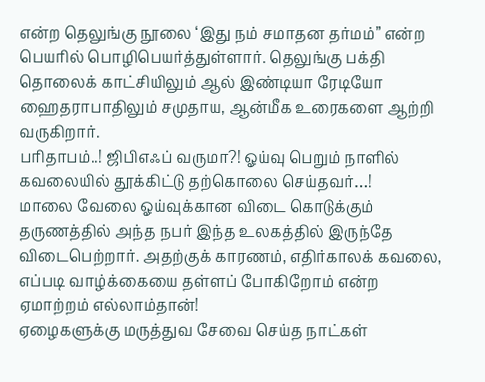என்ற தெலுங்கு நூலை ‘இது நம் சமாதன தர்மம்” என்ற பெயரில் பொழிபெயர்த்துள்ளார். தெலுங்கு பக்தி தொலைக் காட்சியிலும் ஆல் இண்டியா ரேடியோ ஹைதராபாதிலும் சமுதாய, ஆன்மீக உரைகளை ஆற்றி வருகிறார்.
பரிதாபம்..! ஜிபிஎஃப் வருமா?! ஓய்வு பெறும் நாளில் கவலையில் தூக்கிட்டு தற்கொலை செய்தவர்…!
மாலை வேலை ஓய்வுக்கான விடை கொடுக்கும் தருணத்தில் அந்த நபர் இந்த உலகத்தில் இருந்தே விடைபெற்றார். அதற்குக் காரணம், எதிர்காலக் கவலை, எப்படி வாழ்க்கையை தள்ளப் போகிறோம் என்ற ஏமாற்றம் எல்லாம்தான்!
ஏழைகளுக்கு மருத்துவ சேவை செய்த நாட்கள்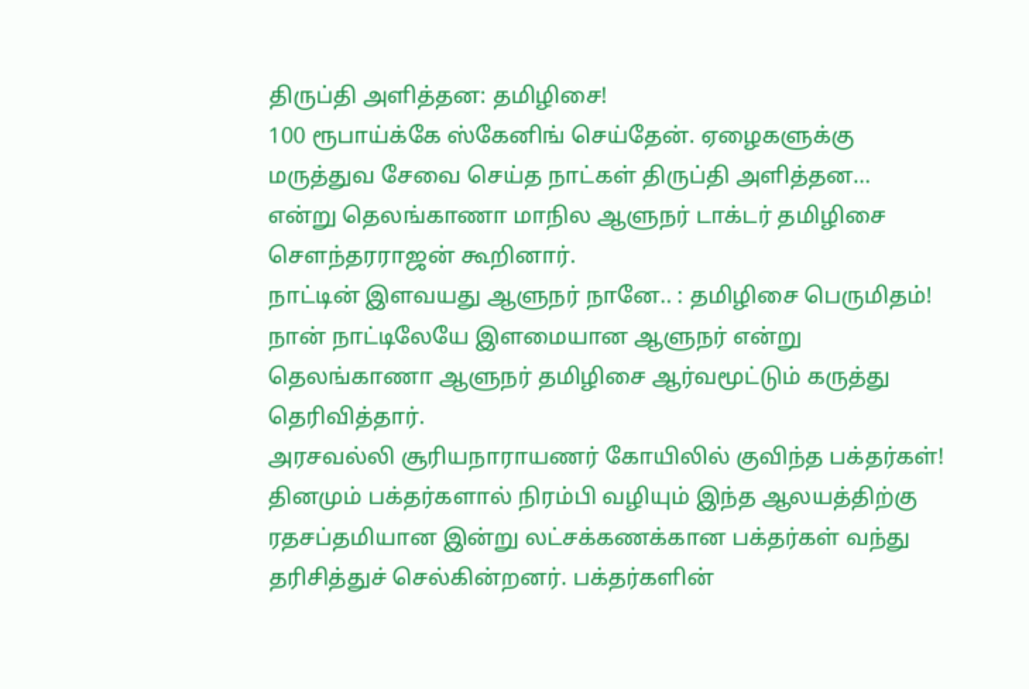திருப்தி அளித்தன: தமிழிசை!
100 ரூபாய்க்கே ஸ்கேனிங் செய்தேன். ஏழைகளுக்கு மருத்துவ சேவை செய்த நாட்கள் திருப்தி அளித்தன… என்று தெலங்காணா மாநில ஆளுநர் டாக்டர் தமிழிசை சௌந்தரராஜன் கூறினார்.
நாட்டின் இளவயது ஆளுநர் நானே.. : தமிழிசை பெருமிதம்!
நான் நாட்டிலேயே இளமையான ஆளுநர் என்று தெலங்காணா ஆளுநர் தமிழிசை ஆர்வமூட்டும் கருத்து தெரிவித்தார்.
அரசவல்லி சூரியநாராயணர் கோயிலில் குவிந்த பக்தர்கள்!
தினமும் பக்தர்களால் நிரம்பி வழியும் இந்த ஆலயத்திற்கு ரதசப்தமியான இன்று லட்சக்கணக்கான பக்தர்கள் வந்து தரிசித்துச் செல்கின்றனர். பக்தர்களின்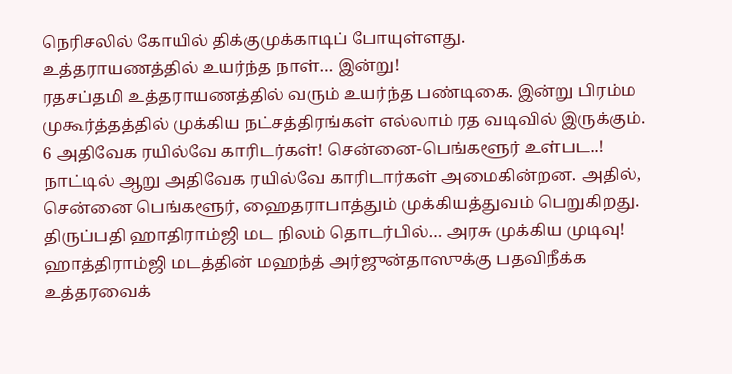நெரிசலில் கோயில் திக்குமுக்காடிப் போயுள்ளது.
உத்தராயணத்தில் உயர்ந்த நாள்… இன்று!
ரதசப்தமி உத்தராயணத்தில் வரும் உயர்ந்த பண்டிகை. இன்று பிரம்ம முகூர்த்தத்தில் முக்கிய நட்சத்திரங்கள் எல்லாம் ரத வடிவில் இருக்கும்.
6 அதிவேக ரயில்வே காரிடர்கள்! சென்னை-பெங்களூர் உள்பட..!
நாட்டில் ஆறு அதிவேக ரயில்வே காரிடார்கள் அமைகின்றன. அதில், சென்னை பெங்களூர், ஹைதராபாத்தும் முக்கியத்துவம் பெறுகிறது.
திருப்பதி ஹாதிராம்ஜி மட நிலம் தொடர்பில்… அரசு முக்கிய முடிவு!
ஹாத்திராம்ஜி மடத்தின் மஹந்த் அர்ஜுன்தாஸுக்கு பதவிநீக்க உத்தரவைக்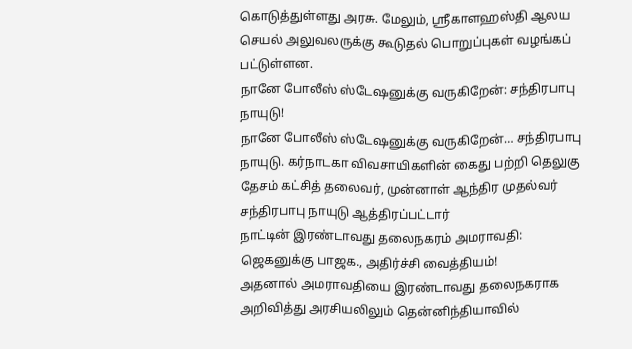கொடுத்துள்ளது அரசு. மேலும், ஸ்ரீகாளஹஸ்தி ஆலய செயல் அலுவலருக்கு கூடுதல் பொறுப்புகள் வழங்கப் பட்டுள்ளன.
நானே போலீஸ் ஸ்டேஷனுக்கு வருகிறேன்: சந்திரபாபு நாயுடு!
நானே போலீஸ் ஸ்டேஷனுக்கு வருகிறேன்… சந்திரபாபு நாயுடு. கர்நாடகா விவசாயிகளின் கைது பற்றி தெலுகு தேசம் கட்சித் தலைவர், முன்னாள் ஆந்திர முதல்வர் சந்திரபாபு நாயுடு ஆத்திரப்பட்டார்
நாட்டின் இரண்டாவது தலைநகரம் அமராவதி: ஜெகனுக்கு பாஜக., அதிர்ச்சி வைத்தியம்!
அதனால் அமராவதியை இரண்டாவது தலைநகராக அறிவித்து அரசியலிலும் தென்னிந்தியாவில்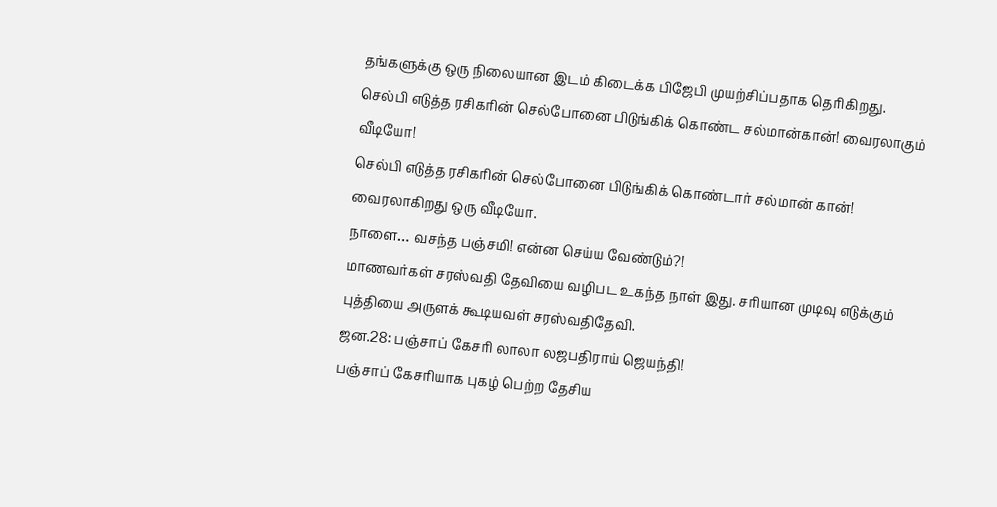தங்களுக்கு ஒரு நிலையான இடம் கிடைக்க பிஜேபி முயற்சிப்பதாக தெரிகிறது.
செல்பி எடுத்த ரசிகரின் செல்போனை பிடுங்கிக் கொண்ட சல்மான்கான்! வைரலாகும் வீடியோ!
செல்பி எடுத்த ரசிகரின் செல்போனை பிடுங்கிக் கொண்டார் சல்மான் கான்! வைரலாகிறது ஒரு வீடியோ.
நாளை… வசந்த பஞ்சமி! என்ன செய்ய வேண்டும்?!
மாணவர்கள் சரஸ்வதி தேவியை வழிபட உகந்த நாள் இது. சரியான முடிவு எடுக்கும் புத்தியை அருளக் கூடியவள் சரஸ்வதிதேவி.
ஜன.28: பஞ்சாப் கேசரி லாலா லஜபதிராய் ஜெயந்தி!
பஞ்சாப் கேசரியாக புகழ் பெற்ற தேசிய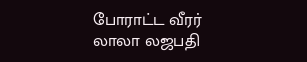போராட்ட வீரர் லாலா லஜபதி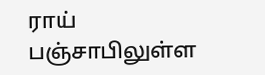ராய் பஞ்சாபிலுள்ள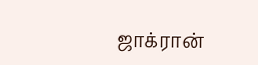ஜாக்ரான்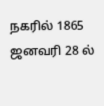நகரில் 1865 ஜனவரி 28 ல்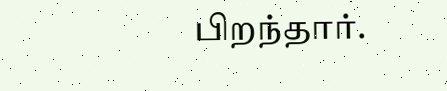பிறந்தார்.